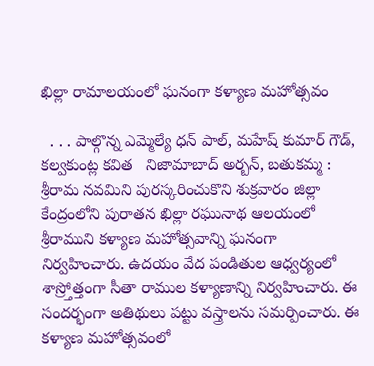ఖిల్లా రామాలయంలో ఘనంగా కళ్యాణ మహోత్సవం

  . . . పాల్గొన్న ఎమ్మెల్యే ధన్ పాల్, మహేష్ కుమార్ గౌడ్, కల్వకుంట్ల కవిత   నిజామాబాద్ అర్బన్, బతుకమ్మ :   శ్రీరామ నవమిని పురస్కరించుకొని శుక్రవారం జిల్లా కేంద్రంలోని పురాతన ఖిల్లా రఘునాథ ఆలయంలో శ్రీరాముని కళ్యాణ మహోత్సవాన్ని ఘనంగా నిర్వహించారు. ఉదయం వేద పండితుల ఆధ్వర్యంలో శాస్ర్తోత్తంగా సీతా రాముల కళ్యాణాన్ని నిర్వహించారు. ఈ సందర్భంగా అతిథులు పట్టు వస్త్రాలను సమర్పించారు. ఈ కళ్యాణ మహోత్సవంలో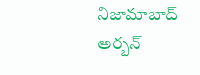నిజామాబాద్ అర్బన్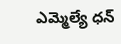ఎమ్మెల్యే ధన్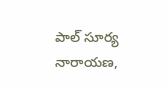పాల్ సూర్య నారాయణ,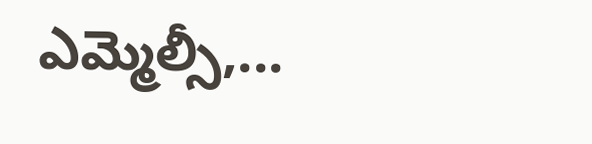ఎమ్మెల్సీ,...